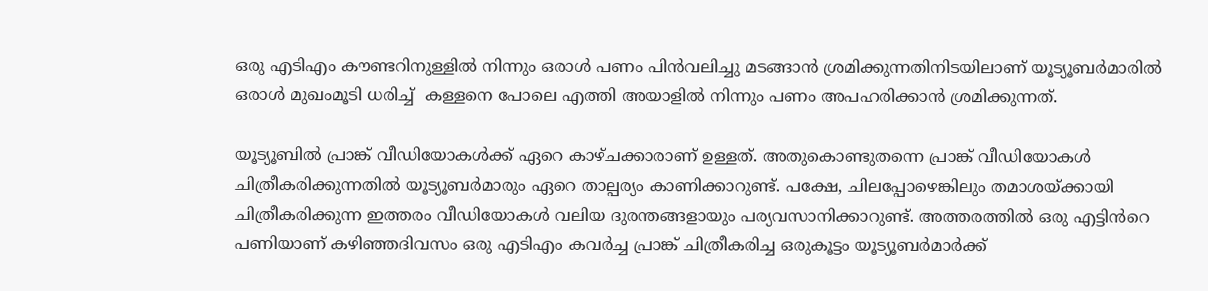ഒരു എടിഎം കൗണ്ടറിനുള്ളിൽ നിന്നും ഒരാൾ പണം പിൻവലിച്ചു മടങ്ങാൻ ശ്രമിക്കുന്നതിനിടയിലാണ് യൂട്യൂബർമാരിൽ ഒരാൾ മുഖംമൂടി ധരിച്ച്  കള്ളനെ പോലെ എത്തി അയാളിൽ നിന്നും പണം അപഹരിക്കാൻ ശ്രമിക്കുന്നത്.

യൂട്യൂബിൽ പ്രാങ്ക് വീഡിയോകൾക്ക് ഏറെ കാഴ്ചക്കാരാണ് ഉള്ളത്. അതുകൊണ്ടുതന്നെ പ്രാങ്ക് വീഡിയോകൾ ചിത്രീകരിക്കുന്നതിൽ യൂട്യൂബർമാരും ഏറെ താല്പര്യം കാണിക്കാറുണ്ട്. പക്ഷേ, ചിലപ്പോഴെങ്കിലും തമാശയ്ക്കായി ചിത്രീകരിക്കുന്ന ഇത്തരം വീഡിയോകൾ വലിയ ദുരന്തങ്ങളായും പര്യവസാനിക്കാറുണ്ട്. അത്തരത്തിൽ ഒരു എട്ടിൻറെ പണിയാണ് കഴിഞ്ഞദിവസം ഒരു എടിഎം കവർച്ച പ്രാങ്ക് ചിത്രീകരിച്ച ഒരുകൂട്ടം യൂട്യൂബർമാർക്ക്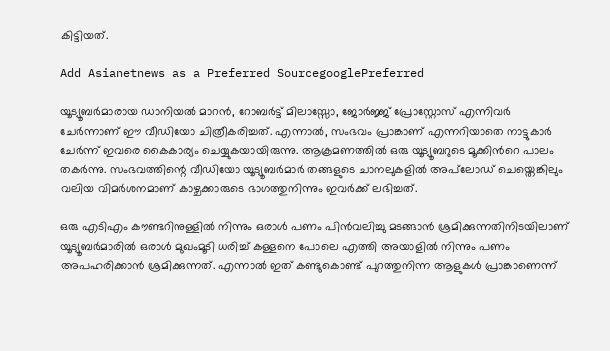കിട്ടിയത്.

Add Asianetnews as a Preferred SourcegooglePreferred

യൂട്യൂബർമാരായ ഡാനിയൽ മാറൻ, റോബർട്ട് മിലാസ്സോ, ജോർജ്ജ് പ്രോസ്റ്റോസ് എന്നിവർ ചേർന്നാണ് ഈ വീഡിയോ ചിത്രീകരിച്ചത്. എന്നാൽ, സംഭവം പ്രാങ്കാണ് എന്നറിയാതെ നാട്ടുകാർ ചേർന്ന് ഇവരെ കൈകാര്യം ചെയ്യുകയായിരുന്നു. ആക്രമണത്തിൽ ഒരു യൂട്യൂബറുടെ മൂക്കിൻറെ പാലം തകർന്നു. സംഭവത്തിന്റെ വീഡിയോ യൂട്യൂബർമാർ തങ്ങളുടെ ചാനലുകളിൽ അപ്‌ലോഡ് ചെയ്തെങ്കിലും വലിയ വിമർശനമാണ് കാഴ്ചക്കാരുടെ ഭാഗത്തുനിന്നും ഇവർക്ക് ലഭിച്ചത്.

ഒരു എടിഎം കൗണ്ടറിനുള്ളിൽ നിന്നും ഒരാൾ പണം പിൻവലിച്ചു മടങ്ങാൻ ശ്രമിക്കുന്നതിനിടയിലാണ് യൂട്യൂബർമാരിൽ ഒരാൾ മുഖംമൂടി ധരിച്ച് കള്ളനെ പോലെ എത്തി അയാളിൽ നിന്നും പണം അപഹരിക്കാൻ ശ്രമിക്കുന്നത്. എന്നാൽ ഇത് കണ്ടുകൊണ്ട് പുറത്തുനിന്ന ആളുകൾ പ്രാങ്കാണെന്ന്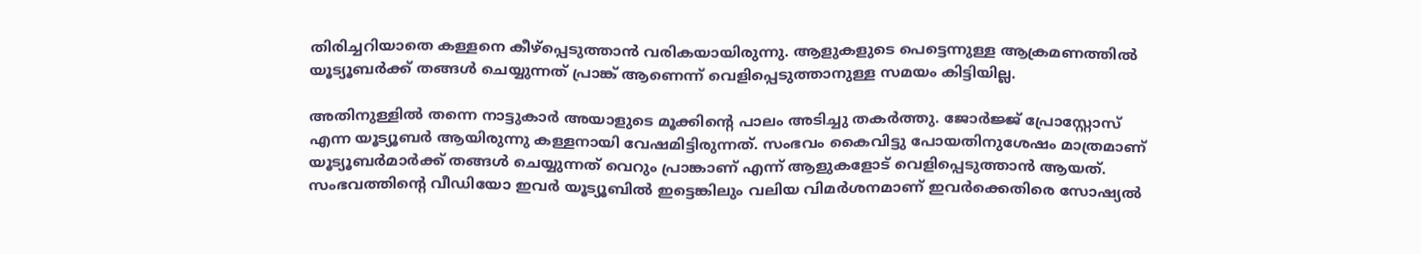തിരിച്ചറിയാതെ കള്ളനെ കീഴ്പ്പെടുത്താൻ വരികയായിരുന്നു. ആളുകളുടെ പെട്ടെന്നുള്ള ആക്രമണത്തിൽ യൂട്യൂബർക്ക് തങ്ങൾ ചെയ്യുന്നത് പ്രാങ്ക് ആണെന്ന് വെളിപ്പെടുത്താനുള്ള സമയം കിട്ടിയില്ല.

അതിനുള്ളിൽ തന്നെ നാട്ടുകാർ അയാളുടെ മൂക്കിന്റെ പാലം അടിച്ചു തകർത്തു. ജോർജ്ജ് പ്രോസ്റ്റോസ് എന്ന യൂട്യൂബർ ആയിരുന്നു കള്ളനായി വേഷമിട്ടിരുന്നത്. സംഭവം കൈവിട്ടു പോയതിനുശേഷം മാത്രമാണ് യൂട്യൂബർമാർക്ക് തങ്ങൾ ചെയ്യുന്നത് വെറും പ്രാങ്കാണ് എന്ന് ആളുകളോട് വെളിപ്പെടുത്താൻ ആയത്. സംഭവത്തിന്റെ വീഡിയോ ഇവർ യൂട്യൂബിൽ ഇട്ടെങ്കിലും വലിയ വിമർശനമാണ് ഇവർക്കെതിരെ സോഷ്യൽ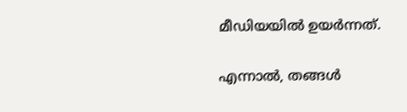മീഡിയയിൽ ഉയർന്നത്.

എന്നാൽ, തങ്ങൾ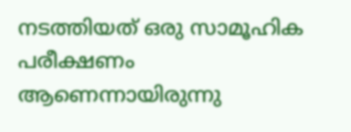നടത്തിയത് ഒരു സാമൂഹിക പരീക്ഷണം ആണെന്നായിരുന്നു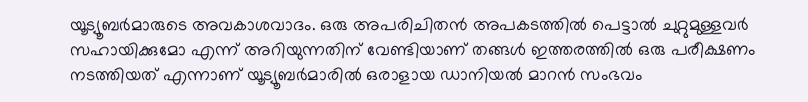യൂട്യൂബർമാരുടെ അവകാശവാദം. ഒരു അപരിചിതൻ അപകടത്തിൽ പെട്ടാൽ ചുറ്റുമുള്ളവർ സഹായിക്കുമോ എന്ന് അറിയുന്നതിന് വേണ്ടിയാണ് തങ്ങൾ ഇത്തരത്തിൽ ഒരു പരീക്ഷണം നടത്തിയത് എന്നാണ് യൂട്യൂബർമാരിൽ ഒരാളായ ഡാനിയൽ മാറൻ സംഭവം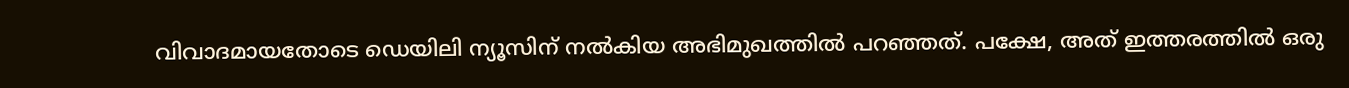വിവാദമായതോടെ ഡെയിലി ന്യൂസിന് നൽകിയ അഭിമുഖത്തിൽ പറഞ്ഞത്. പക്ഷേ, അത് ഇത്തരത്തിൽ ഒരു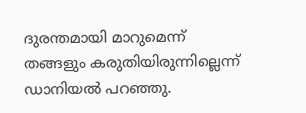ദുരന്തമായി മാറുമെന്ന് തങ്ങളും കരുതിയിരുന്നില്ലെന്ന് ഡാനിയൽ പറഞ്ഞു.